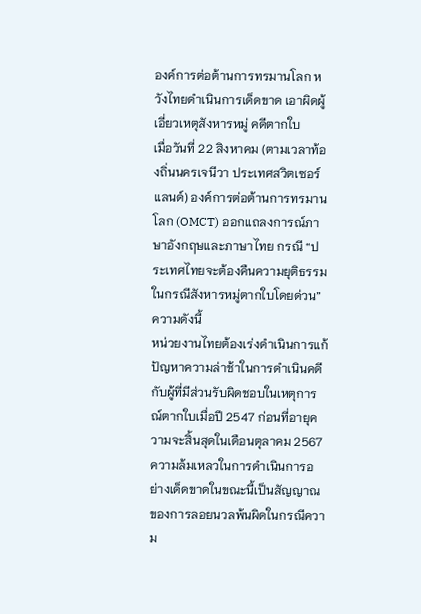องค์การต่อต้านการทรมานโลก หวังไทยดำเนินการเด็ดขาด เอาผิดผู้เอี่ยวเหตุสังหารหมู่ คดีตากใบ
เมื่อวันที่ 22 สิงหาคม (ตามเวลาท้องถิ่นนครเจนีวา ประเทศสวิตเซอร์แลนด์) องค์การต่อต้านการทรมานโลก (OMCT) ออกแถลงการณ์ภาษาอังกฤษและภาษาไทย กรณี “ประเทศไทยจะต้องคืนความยุติธรรมในกรณีสังหารหมู่ตากใบโดยด่วน” ความดังนี้
หน่วยงานไทยต้องเร่งดำเนินการแก้ปัญหาความล่าช้าในการดำเนินคดีกับผู้ที่มีส่วนรับผิดชอบในเหตุการณ์ตากใบเมื่อปี 2547 ก่อนที่อายุความจะสิ้นสุดในเดือนตุลาคม 2567 ความล้มเหลวในการดำเนินการอย่างเด็ดขาดในขณะนี้เป็นสัญญาณของการลอยนวลพ้นผิดในกรณีความ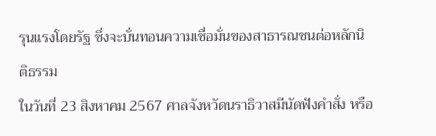รุนแรงโดยรัฐ ซึ่งจะบั่นทอนความเชื่อมั่นของสาธารณชนต่อหลักนิติธรรม
ในวันที่ 23 สิงหาคม 2567 ศาลจังหวัดนราธิวาสมีนัดฟังคำสั่ง หรือ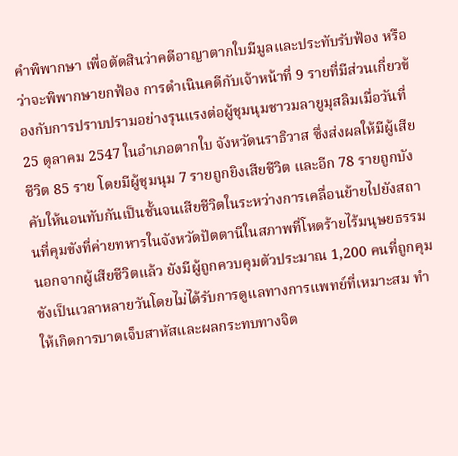คำพิพากษา เพื่อตัดสินว่าคดีอาญาตากใบมีมูลและประทับรับฟ้อง หรือว่าจะพิพากษายกฟ้อง การดำเนินคดีกับเจ้าหน้าที่ 9 รายที่มีส่วนเกี่ยวข้องกับการปราบปรามอย่างรุนแรงต่อผู้ชุมนุมชาวมลายูมุสลิมเมื่อวันที่ 25 ตุลาคม 2547 ในอำเภอตากใบ จังหวัดนราธิวาส ซึ่งส่งผลให้มีผู้เสียชีวิต 85 ราย โดยมีผู้ชุมนุม 7 รายถูกยิงเสียชีวิต และอีก 78 รายถูกบังคับให้นอนทับกันเป็นชั้นจนเสียชีวิตในระหว่างการเคลื่อนย้ายไปยังสถานที่คุมขังที่ค่ายทหารในจังหวัดปัตตานีในสภาพที่โหดร้ายไร้มนุษยธรรม นอกจากผู้เสียชีวิตแล้ว ยังมีผู้ถูกควบคุมตัวประมาณ 1,200 คนที่ถูกคุมขังเป็นเวลาหลายวันโดยไม่ได้รับการดูแลทางการแพทย์ที่เหมาะสม ทำให้เกิดการบาดเจ็บสาหัสและผลกระทบทางจิต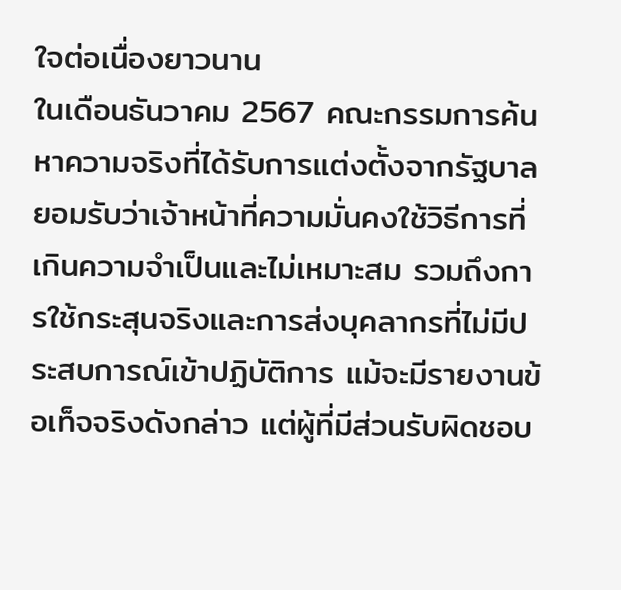ใจต่อเนื่องยาวนาน
ในเดือนธันวาคม 2567 คณะกรรมการค้นหาความจริงที่ได้รับการแต่งตั้งจากรัฐบาลยอมรับว่าเจ้าหน้าที่ความมั่นคงใช้วิธีการที่เกินความจำเป็นและไม่เหมาะสม รวมถึงการใช้กระสุนจริงและการส่งบุคลากรที่ไม่มีประสบการณ์เข้าปฏิบัติการ แม้จะมีรายงานข้อเท็จจริงดังกล่าว แต่ผู้ที่มีส่วนรับผิดชอบ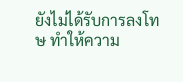ยังไม่ได้รับการลงโทษ ทำให้ความ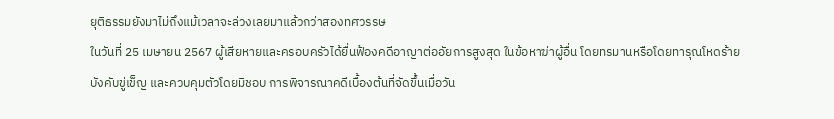ยุติธรรมยังมาไม่ถึงแม้เวลาจะล่วงเลยมาแล้วกว่าสองทศวรรษ
ในวันที่ 25 เมษายน 2567 ผู้เสียหายและครอบครัวได้ยื่นฟ้องคดีอาญาต่ออัยการสูงสุด ในข้อหาฆ่าผู้อื่น โดยทรมานหรือโดยทารุณโหดร้าย บังคับขู่เข็ญ และควบคุมตัวโดยมิชอบ การพิจารณาคดีเบื้องต้นที่จัดขึ้นเมื่อวัน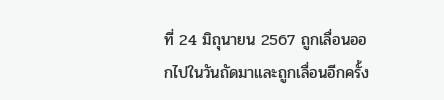ที่ 24 มิถุนายน 2567 ถูกเลื่อนออกไปในวันถัดมาและถูกเลื่อนอีกครั้ง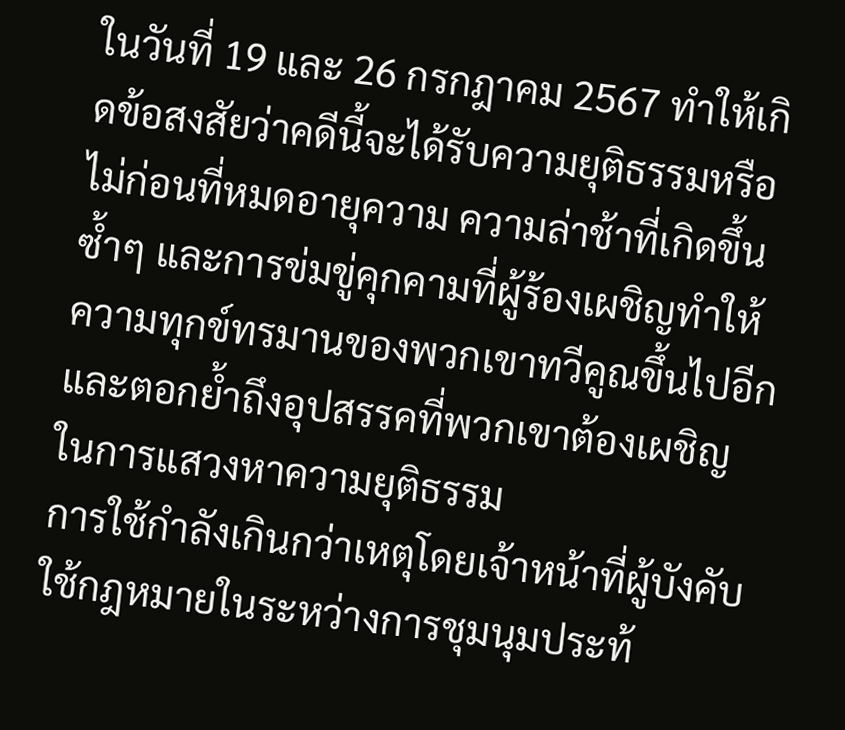ในวันที่ 19 และ 26 กรกฎาคม 2567 ทำให้เกิดข้อสงสัยว่าคดีนี้จะได้รับความยุติธรรมหรือไม่ก่อนที่หมดอายุความ ความล่าช้าที่เกิดขึ้นซ้ำๆ และการข่มขู่คุกคามที่ผู้ร้องเผชิญทำให้ความทุกข์ทรมานของพวกเขาทวีคูณขึ้นไปอีก และตอกย้ำถึงอุปสรรคที่พวกเขาต้องเผชิญในการแสวงหาความยุติธรรม
การใช้กำลังเกินกว่าเหตุโดยเจ้าหน้าที่ผู้บังคับใช้กฎหมายในระหว่างการชุมนุมประท้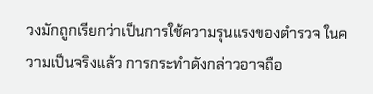วงมักถูกเรียกว่าเป็นการใช้ความรุนแรงของตำรวจ ในความเป็นจริงแล้ว การกระทำดังกล่าวอาจถือ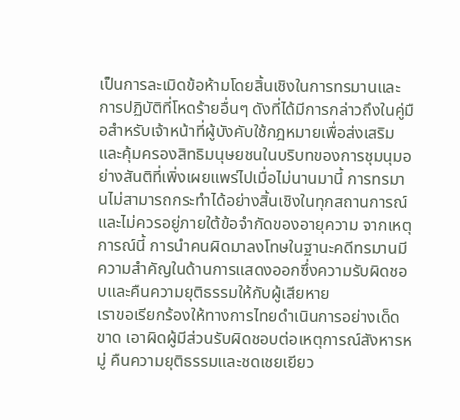เป็นการละเมิดข้อห้ามโดยสิ้นเชิงในการทรมานและการปฏิบัติที่โหดร้ายอื่นๆ ดังที่ได้มีการกล่าวถึงในคู่มือสำหรับเจ้าหน้าที่ผู้บังคับใช้กฎหมายเพื่อส่งเสริมและคุ้มครองสิทธิมนุษยชนในบริบทของการชุมนุมอย่างสันติที่เพิ่งเผยแพร่ไปเมื่อไม่นานมานี้ การทรมานไม่สามารถกระทำได้อย่างสิ้นเชิงในทุกสถานการณ์และไม่ควรอยู่ภายใต้ข้อจำกัดของอายุความ จากเหตุการณ์นี้ การนำคนผิดมาลงโทษในฐานะคดีทรมานมีความสำคัญในด้านการแสดงออกซึ่งความรับผิดชอบและคืนความยุติธรรมให้กับผู้เสียหาย
เราขอเรียกร้องให้ทางการไทยดำเนินการอย่างเด็ดขาด เอาผิดผู้มีส่วนรับผิดชอบต่อเหตุการณ์สังหารหมู่ คืนความยุติธรรมและชดเชยเยียว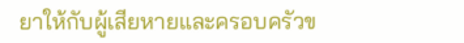ยาให้กับผู้เสียหายและครอบครัวข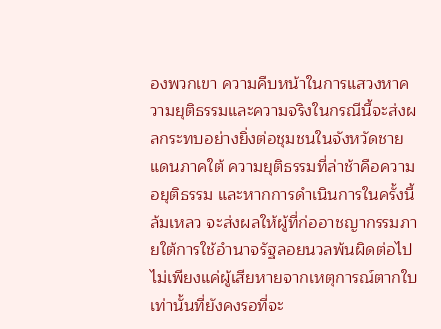องพวกเขา ความคืบหน้าในการแสวงหาความยุติธรรมและความจริงในกรณีนี้จะส่งผลกระทบอย่างยิ่งต่อชุมชนในจังหวัดชายแดนภาคใต้ ความยุติธรรมที่ล่าช้าคือความอยุติธรรม และหากการดำเนินการในครั้งนี้ล้มเหลว จะส่งผลให้ผู้ที่ก่ออาชญากรรมภายใต้การใช้อำนาจรัฐลอยนวลพ้นผิดต่อไป ไม่เพียงแค่ผู้เสียหายจากเหตุการณ์ตากใบเท่านั้นที่ยังคงรอที่จะ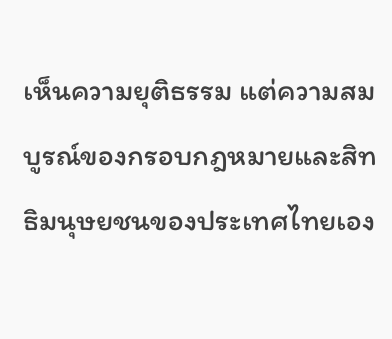เห็นความยุติธรรม แต่ความสมบูรณ์ของกรอบกฎหมายและสิทธิมนุษยชนของประเทศไทยเอง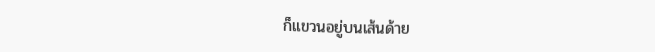ก็แขวนอยู่บนเส้นด้าย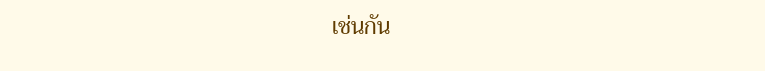เช่นกัน